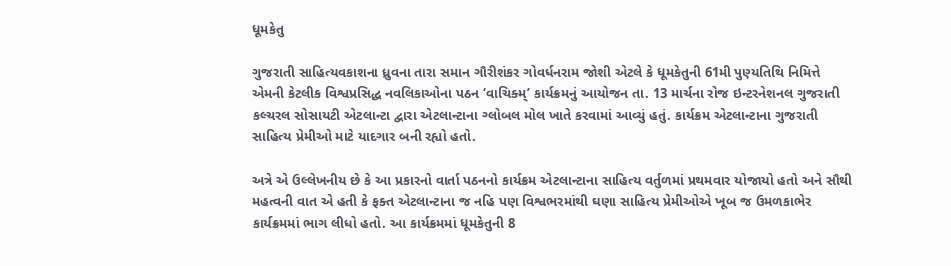ધૂમકેતુ

ગુજરાતી સાહિત્યવકાશના ધ્રુવના તારા સમાન ગૌરીશંકર ગોવર્ધનરામ જોશી એટલે કે ધૂમકેતુની 61મી પુણ્યતિથિ નિમિત્તે એમની કેટલીક વિશ્વપ્રસિદ્ધ નવલિકાઓના પઠન ‘વાચિક્મ્’ કાર્યક્રમનું આયોજન તા. 13 માર્ચના રોજ ઇન્ટરનેશનલ ગુજરાતી કલ્ચરલ સોસાયટી એટલાન્ટા દ્વારા એટલાન્ટાના ગ્લોબલ મોલ ખાતે કરવામાં આવ્યું હતું. કાર્યક્રમ એટલાન્ટાના ગુજરાતી સાહિત્ય પ્રેમીઓ માટે યાદગાર બની રહ્યો હતો.

અત્રે એ ઉલ્લેખનીય છે કે આ પ્રકારનો વાર્તા પઠનનો કાર્યક્રમ એટલાન્ટાના સાહિત્ય વર્તુળમાં પ્રથમવાર યોજાયો હતો અને સૌથી મહત્વની વાત એ હતી કે ફક્ત એટલાન્ટાના જ નહિ પણ વિશ્વભરમાંથી ઘણા સાહિત્ય પ્રેમીઓએ ખૂબ જ ઉમળકાભેર કાર્યક્રમમાં ભાગ લીધો હતો. આ કાર્યક્રમમાં ધૂમકેતુની 8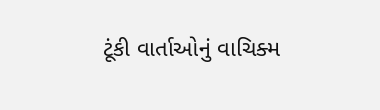ટૂંકી વાર્તાઓનું વાચિક્મ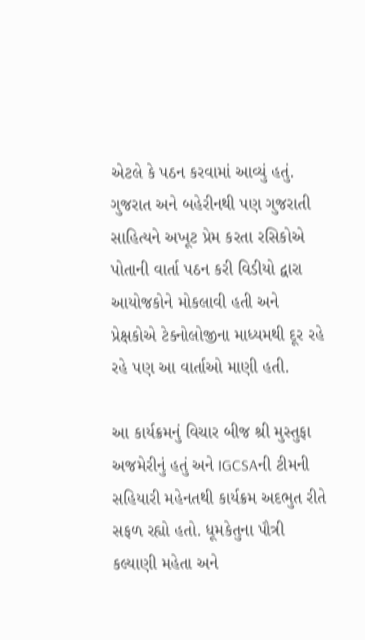એટલે કે પઠન કરવામાં આવ્યું હતું. ગુજરાત અને બહેરીનથી પણ ગુજરાતી સાહિત્યને અખૂટ પ્રેમ કરતા રસિકોએ પોતાની વાર્તા પઠન કરી વિડીયો દ્વારા આયોજકોને મોકલાવી હતી અને પ્રેક્ષકોએ ટેક્નોલોજીના માધ્યમથી દૂર રહે રહે પણ આ વાર્તાઓ માણી હતી.

આ કાર્યક્રમનું વિચાર બીજ શ્રી મુસ્તુફા અજમેરીનું હતું અને IGCSAની ટીમની સહિયારી મહેનતથી કાર્યક્રમ અદભુત રીતે સફળ રહ્યો હતો. ધૂમકેતુના પૌત્રી કલ્યાણી મહેતા અને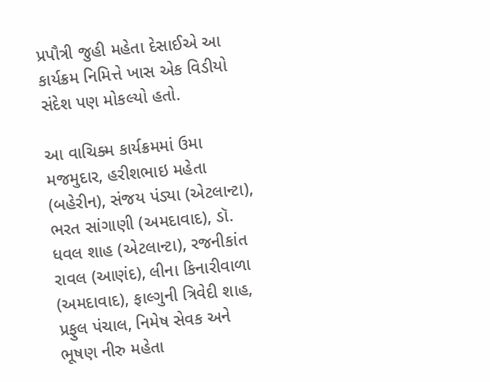પ્રપૌત્રી જુહી મહેતા દેસાઈએ આ કાર્યક્રમ નિમિત્તે ખાસ એક વિડીયો સંદેશ પણ મોકલ્યો હતો.

આ વાચિક્મ કાર્યક્રમમાં ઉમા મજમુદાર, હરીશભાઇ મહેતા (બહેરીન), સંજય પંડ્યા (એટલાન્ટા), ભરત સાંગાણી (અમદાવાદ), ડૉ. ધવલ શાહ (એટલાન્ટા), રજનીકાંત રાવલ (આણંદ), લીના કિનારીવાળા (અમદાવાદ), ફાલ્ગુની ત્રિવેદી શાહ, પ્રફુલ પંચાલ, નિમેષ સેવક અને ભૂષણ નીરુ મહેતા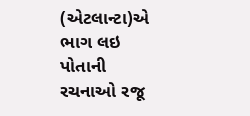(એટલાન્ટા)એ ભાગ લઇ પોતાની રચનાઓ રજૂ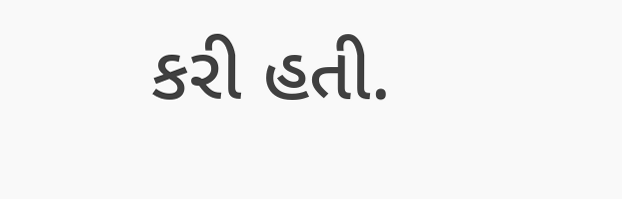કરી હતી.